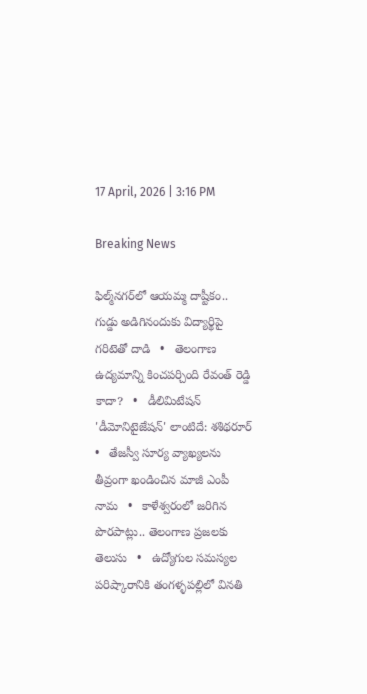17 April, 2026 | 3:16 PM

Breaking News

ఫిల్మ్‌నగర్‌లో ఆయమ్మ దాష్టీకం.. గుడ్డు అడిగినందుకు విద్యార్థిపై గరిటెతో దాడి   •   తెలంగాణ ఉద్యమాన్ని కించపర్చింది రేవంత్ రెడ్డి కాదా?   •   డీలిమిటేషన్ 'డీమోనిటైజేషన్' లాంటిదే: శశిథరూర్   •   తేజస్వీ సూర్య వ్యాఖ్యలను తీవ్రంగా ఖండించిన మాజీ ఎంపీ నామ   •   కాళేశ్వరంలో జరిగిన పొరపాట్లు.. తెలంగాణ ప్రజలకు తెలుసు   •   ఉద్యోగుల సమస్యల పరిష్కారానికి తంగళ్ళపల్లిలో వినతి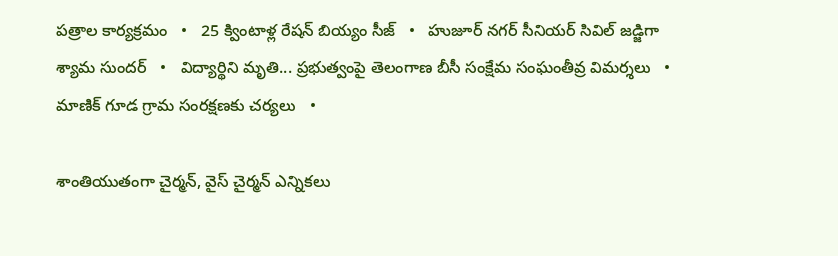పత్రాల కార్యక్రమం   •   25 క్వింటాళ్ల రేషన్ బియ్యం సీజ్   •   హుజూర్ నగర్ సీనియర్ సివిల్ జడ్జిగా శ్యామ సుందర్   •   విద్యార్థిని మృతి... ప్రభుత్వంపై తెలంగాణ బీసీ సంక్షేమ సంఘంతీవ్ర విమర్శలు   •   మాణిక్ గూడ గ్రామ సంరక్షణకు చర్యలు   •

శాంతియుతంగా చైర్మన్, వైస్ చైర్మన్ ఎన్నికలు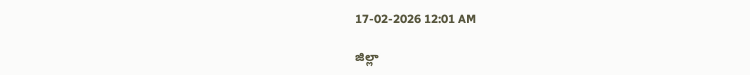17-02-2026 12:01 AM

జిల్లా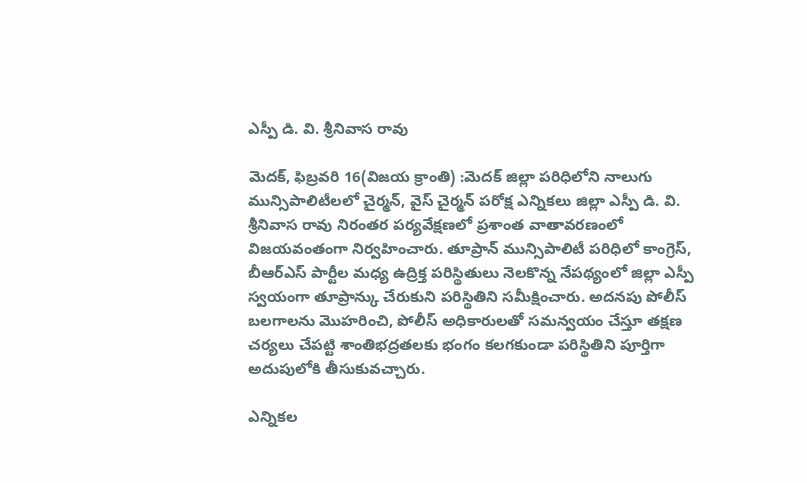ఎస్పీ డి. వి. శ్రీనివాస రావు

మెదక్, ఫిబ్రవరి 16(విజయ క్రాంతి) :మెదక్ జిల్లా పరిధిలోని నాలుగు మున్సిపాలిటీలలో చైర్మన్, వైస్ చైర్మన్ పరోక్ష ఎన్నికలు జిల్లా ఎస్పీ డి. వి. శ్రీనివాస రావు నిరంతర పర్యవేక్షణలో ప్రశాంత వాతావరణంలో విజయవంతంగా నిర్వహించారు. తూప్రాన్ మున్సిపాలిటీ పరిధిలో కాంగ్రెస్, బీఆర్‌ఎస్ పార్టీల మధ్య ఉద్రిక్త పరిస్థితులు నెలకొన్న నేపథ్యంలో జిల్లా ఎస్పీ స్వయంగా తూప్రాన్కు చేరుకుని పరిస్థితిని సమీక్షించారు. అదనపు పోలీస్ బలగాలను మొహరించి, పోలీస్ అధికారులతో సమన్వయం చేస్తూ తక్షణ చర్యలు చేపట్టి శాంతిభద్రతలకు భంగం కలగకుండా పరిస్థితిని పూర్తిగా అదుపులోకి తీసుకువచ్చారు.

ఎన్నికల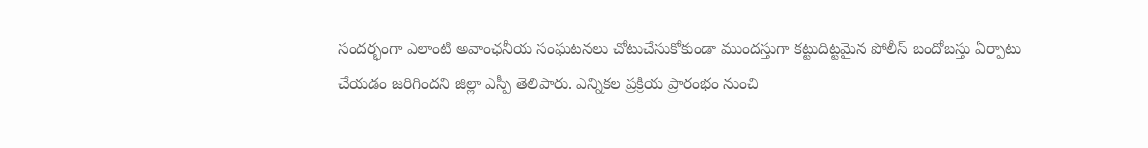సందర్భంగా ఎలాంటి అవాంఛనీయ సంఘటనలు చోటుచేసుకోకుండా ముందస్తుగా కట్టుదిట్టమైన పోలీస్ బందోబస్తు ఏర్పాటు చేయడం జరిగిందని జిల్లా ఎస్పీ తెలిపారు. ఎన్నికల ప్రక్రియ ప్రారంభం నుంచి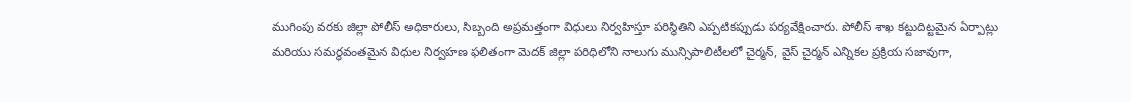ముగింపు వరకు జిల్లా పోలీస్ అధికారులు, సిబ్బంది అప్రమత్తంగా విధులు నిర్వహిస్తూ పరిస్థితిని ఎప్పటికప్పుడు పర్యవేక్షించారు. పోలీస్ శాఖ కట్టుదిట్టమైన ఏర్పాట్లు మరియు సమర్థవంతమైన విధుల నిర్వహణ ఫలితంగా మెదక్ జిల్లా పరిధిలోని నాలుగు మున్సిపాలిటీలలో చైర్మన్, వైస్ చైర్మన్ ఎన్నికల ప్రక్రియ సజావుగా,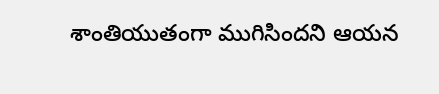శాంతియుతంగా ముగిసిందని ఆయన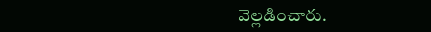వెల్లడించారు.